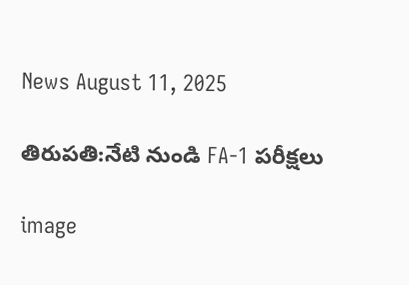News August 11, 2025

తిరుపతి:నేటి నుండి FA-1 పరీక్షలు

image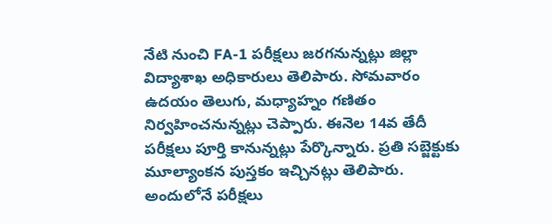నేటి నుంచి FA-1 పరీక్షలు జరగనున్నట్లు జిల్లా విద్యాశాఖ అధికారులు తెలిపారు. సోమవారం ఉదయం తెలుగు, మధ్యాహ్నం గణితం నిర్వహించనున్నట్లు చెప్పారు. ఈనెల 14వ తేదీ పరీక్షలు పూర్తి కానున్నట్లు పేర్కొన్నారు. ప్రతి సబ్జెక్టుకు మూల్యాంకన పుస్తకం ఇచ్చినట్లు తెలిపారు. అందులోనే పరీక్షలు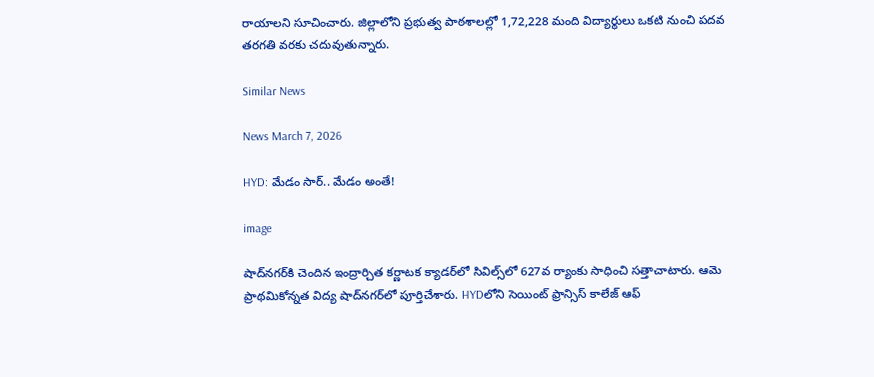రాయాలని సూచించారు. జిల్లాలోని ప్రభుత్వ పాఠశాలల్లో 1,72,228 మంది విద్యార్థులు ఒకటి నుంచి పదవ తరగతి వరకు చదువుతున్నారు.

Similar News

News March 7, 2026

HYD: మేడం సార్.. మేడం అంతే!

image

షాద్‌నగర్‌కి చెందిన ఇంద్రార్చిత కర్ణాటక క్యాడర్‌లో సివిల్స్‌లో 627వ ర్యాంకు సాధించి సత్తాచాటారు. ఆమె ప్రాథమికోన్నత విద్య షాద్‌నగర్‌లో పూర్తిచేశారు. HYDలోని సెయింట్ ఫ్రాన్సిస్ కాలేజ్ ఆఫ్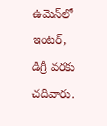ఉమెన్‌లో ఇంటర్, డిగ్రీ వరకు చదివారు.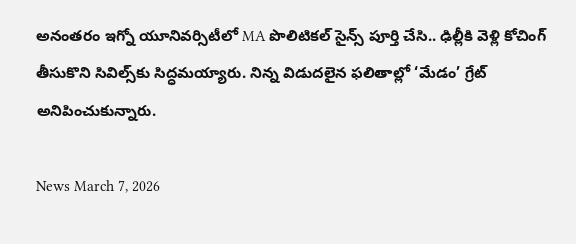అనంతరం ఇగ్నో యూనివర్సిటీలో MA పొలిటికల్ సైన్స్ పూర్తి చేసి.. ఢిల్లీకి వెళ్లి కోచింగ్ తీసుకొని సివిల్స్‌కు సిద్ధమయ్యారు. నిన్న విడుదలైన ఫలితాల్లో ‘మేడం’ గ్రేట్ అనిపించుకున్నారు.

News March 7, 2026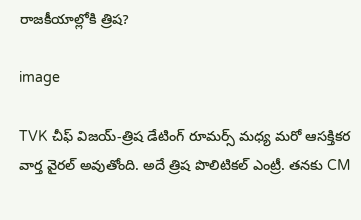రాజకీయాల్లోకి త్రిష?

image

TVK చీఫ్ విజయ్‌‌-త్రిష డేటింగ్ రూమర్స్ మధ్య మరో ఆసక్తికర వార్త వైరల్ అవుతోంది. అదే త్రిష పొలిటికల్ ఎంట్రీ. తనకు CM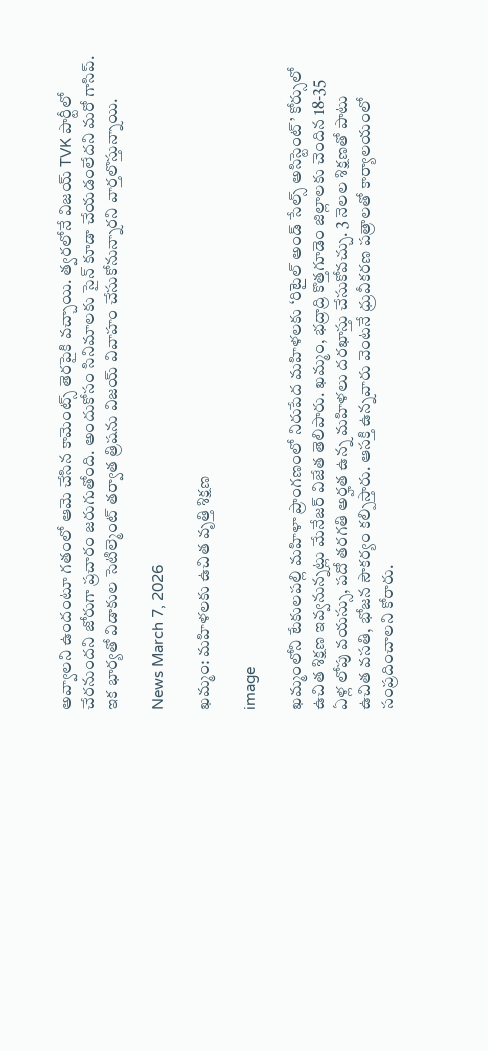అవ్వాలని ఉందంటూ గతంలో ఆమె చేసిన కామెంట్స్‌ తెరపైకి వచ్చాయి. త్వరలోనే విజయ్ TVK పార్టీలో చేరనుందని జోరుగా ప్రచారం జరుగుతోంది. అందుకోసం సినిమాలకు సైన్ కూడా చేయడంలేదని మరో గాసిప్. ఇక భార్యతో విడాకుల సెటిల్మెంట్ తర్వాత త్రిషను విజయ్ వివాహం చేసుకోనున్నారని వార్తలొస్తున్నాయి.

News March 7, 2026

ఖమ్మం: మహిళలకు ఉచిత వృత్తి శిక్షణ

image

ఖమ్మంలోని టేకులపల్లి మహిళా ప్రాంగణంలో నిరుపేద మహిళలకు ‘రిటైల్ అండ్ సేల్స్ అసిస్టెంట్’ కోర్సులో ఉచిత శిక్షణ ఇవ్వనున్నట్లు మేనేజర్ విజేత తెలిపారు. ఖమ్మం, భద్రాద్రి కొత్తగూడెం జిల్లాలకు చెందిన 18-35 ఏళ్ల లోపు వయస్సు, పదో తరగతి అర్హత ఉన్న మహిళలు దరఖాస్తు చేసుకోవచ్చు. 3 నెలల శిక్షణతో పాటు ఉచిత వసతి, భోజన సౌకర్యం కల్పిస్తారు. ఆసక్తి ఉన్నవారు వెంటనే ధ్రువీకరణ పత్రాలతో కార్యాలయంలో సంప్రదించాలని కోరారు.